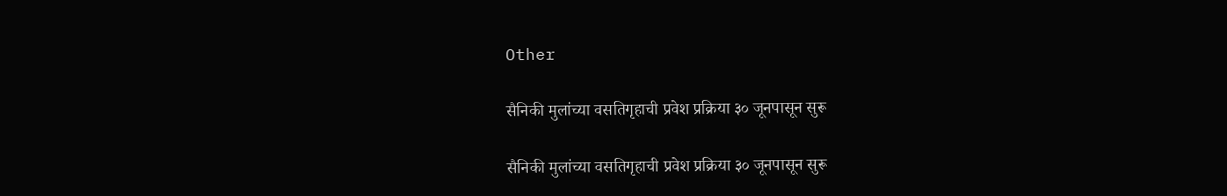Other

सैनिकी मुलांच्या वसतिगृहाची प्रवेश प्रक्रिया ३० जूनपासून सुरू

सैनिकी मुलांच्या वसतिगृहाची प्रवेश प्रक्रिया ३० जूनपासून सुरू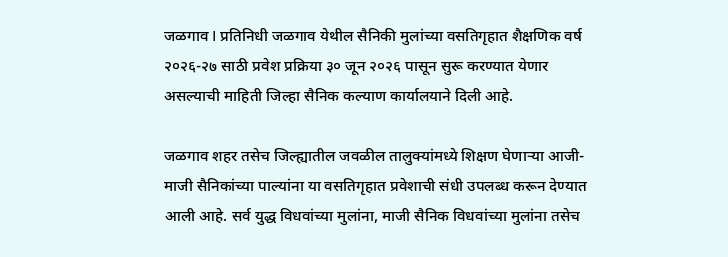जळगाव I प्रतिनिधी जळगाव येथील सैनिकी मुलांच्या वसतिगृहात शैक्षणिक वर्ष २०२६-२७ साठी प्रवेश प्रक्रिया ३० जून २०२६ पासून सुरू करण्यात येणार असल्याची माहिती जिल्हा सैनिक कल्याण कार्यालयाने दिली आहे.

जळगाव शहर तसेच जिल्ह्यातील जवळील तालुक्यांमध्ये शिक्षण घेणाऱ्या आजी-माजी सैनिकांच्या पाल्यांना या वसतिगृहात प्रवेशाची संधी उपलब्ध करून देण्यात आली आहे. सर्व युद्ध विधवांच्या मुलांना, माजी सैनिक विधवांच्या मुलांना तसेच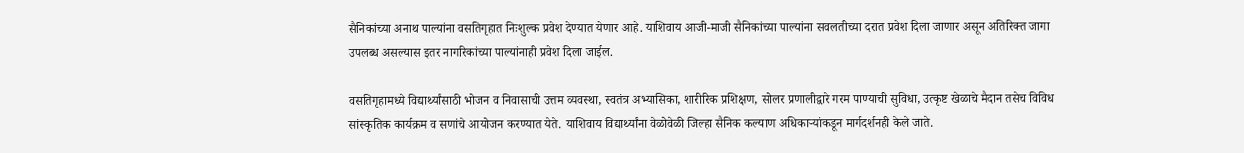सैनिकांच्या अनाथ पाल्यांना वसतिगृहात निःशुल्क प्रवेश देण्यात येणार आहे. याशिवाय आजी-माजी सैनिकांच्या पाल्यांना सवलतीच्या दरात प्रवेश दिला जाणार असून अतिरिक्त जागा उपलब्ध असल्यास इतर नागरिकांच्या पाल्यांनाही प्रवेश दिला जाईल.

वसतिगृहामध्ये विद्यार्थ्यांसाठी भोजन व निवासाची उत्तम व्यवस्था, स्वतंत्र अभ्यासिका, शारीरिक प्रशिक्षण, सोलर प्रणालीद्वारे गरम पाण्याची सुविधा, उत्कृष्ट खेळाचे मैदान तसेच विविध सांस्कृतिक कार्यक्रम व सणांचे आयोजन करण्यात येते. याशिवाय विद्यार्थ्यांना वेळोवेळी जिल्हा सैनिक कल्याण अधिकाऱ्यांकडून मार्गदर्शनही केले जाते.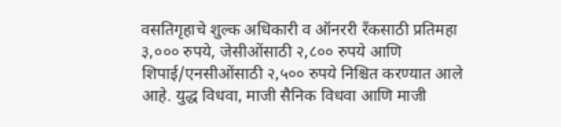वसतिगृहाचे शुल्क अधिकारी व ऑनररी रँकसाठी प्रतिमहा ३,००० रुपये, जेसीओंसाठी २,८०० रुपये आणि शिपाई/एनसीओंसाठी २,५०० रुपये निश्चित करण्यात आले आहे. युद्ध विधवा, माजी सैनिक विधवा आणि माजी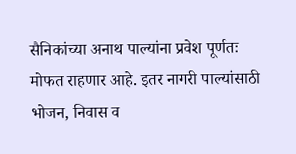सैनिकांच्या अनाथ पाल्यांना प्रवेश पूर्णतः मोफत राहणार आहे. इतर नागरी पाल्यांसाठी भोजन, निवास व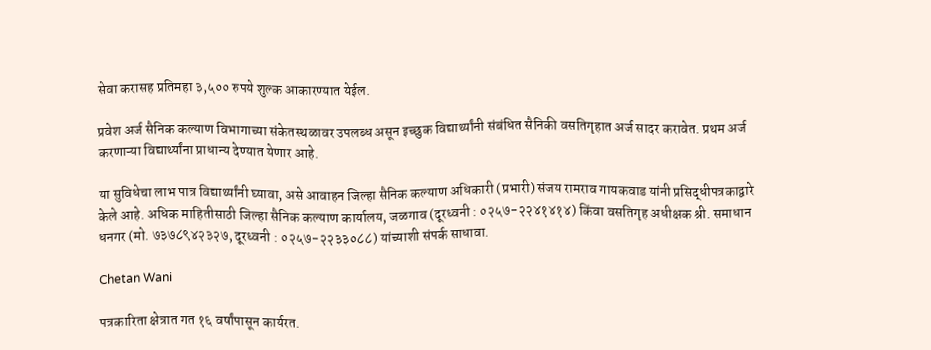सेवा करासह प्रतिमहा ३,५०० रुपये शुल्क आकारण्यात येईल.

प्रवेश अर्ज सैनिक कल्याण विभागाच्या संकेतस्थळावर उपलब्ध असून इच्छुक विद्यार्थ्यांनी संबंधित सैनिकी वसतिगृहात अर्ज सादर करावेत. प्रथम अर्ज करणाऱ्या विद्यार्थ्यांना प्राधान्य देण्यात येणार आहे.

या सुविधेचा लाभ पात्र विद्यार्थ्यांनी घ्यावा, असे आवाहन जिल्हा सैनिक कल्याण अधिकारी (प्रभारी) संजय रामराव गायकवाड यांनी प्रसिद्धीपत्रकाद्वारे केले आहे. अधिक माहितीसाठी जिल्हा सैनिक कल्याण कार्यालय, जळगाव (दूरध्वनी : ०२५७-२२४१४१४) किंवा वसतिगृह अधीक्षक श्री. समाधान धनगर (मो. ७३७८९४२३२७, दूरध्वनी : ०२५७-२२३३०८८) यांच्याशी संपर्क साधावा.

Chetan Wani

पत्रकारिता क्षेत्रात गत १६ वर्षांपासून कार्यरत.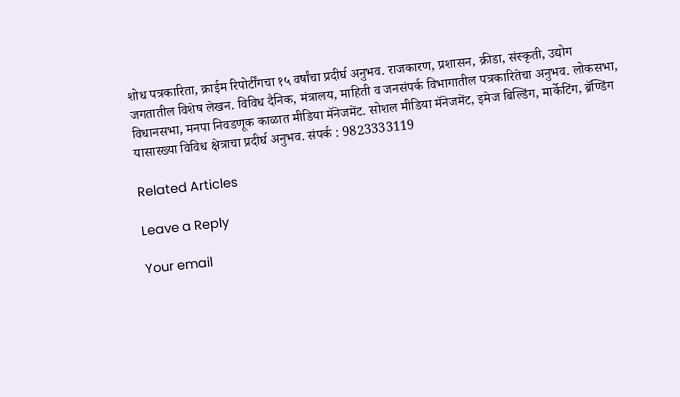शोध पत्रकारिता, क्राईम रिपोर्टींगचा १५ वर्षांचा प्रदीर्घ अनुभव. राजकारण, प्रशासन, क्रीडा, संस्कृती, उद्योग जगतातील विशेष लेखन. विविध दैनिक, मंत्रालय, माहिती व जनसंपर्क विभागातील पत्रकारितेचा अनुभव. लोकसभा, विधानसभा, मनपा निवडणूक काळात मीडिया मॅनेजमेंट. सोशल मीडिया मॅनेजमेंट, इमेज बिल्डिंग, मार्केटिंग, ब्रॅण्डिंग यासारख्या विविध क्षेत्राचा प्रदीर्घ अनुभव. संपर्क : 9823333119

Related Articles

Leave a Reply

Your email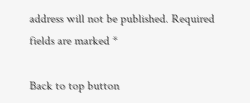address will not be published. Required fields are marked *

Back to top button